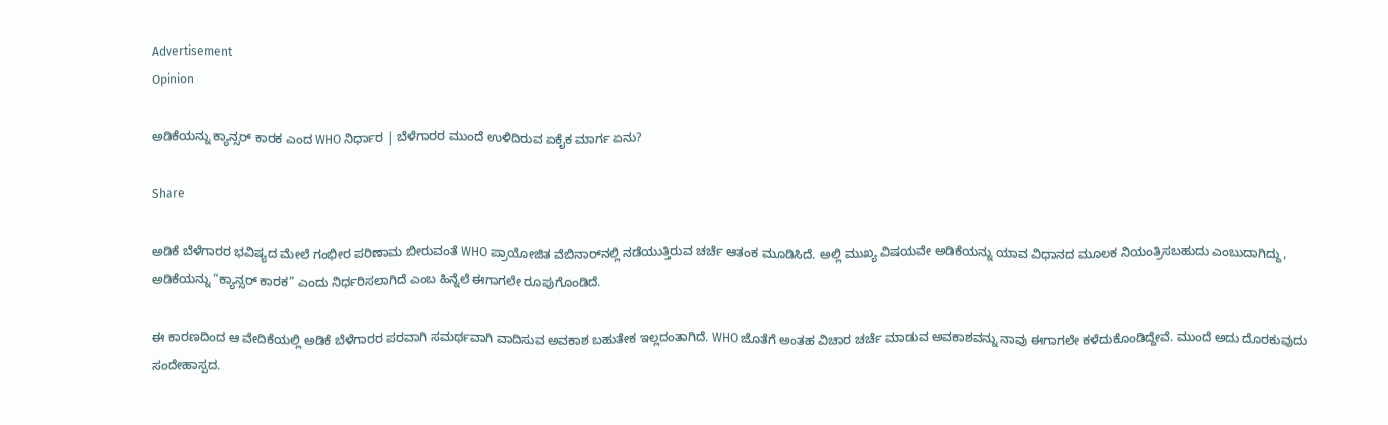Advertisement
Opinion

ಅಡಿಕೆಯನ್ನು ಕ್ಯಾನ್ಸರ್ ಕಾರಕ ಎಂದ WHO ನಿರ್ಧಾರ | ಬೆಳೆಗಾರರ ಮುಂದೆ ಉಳಿದಿರುವ ಏಕೈಕ ಮಾರ್ಗ ಏನು?

Share

ಅಡಿಕೆ ಬೆಳೆಗಾರರ ಭವಿಷ್ಯದ ಮೇಲೆ ಗಂಭೀರ ಪರಿಣಾಮ ಬೀರುವಂತೆ WHO ಪ್ರಾಯೋಜಿತ ವೆಬಿನಾರ್‌ನಲ್ಲಿ ನಡೆಯುತ್ತಿರುವ ಚರ್ಚೆ ಆತಂಕ ಮೂಡಿಸಿದೆ. ಅಲ್ಲಿ ಮುಖ್ಯ ವಿಷಯವೇ ಅಡಿಕೆಯನ್ನು ಯಾವ ವಿಧಾನದ ಮೂಲಕ ನಿಯಂತ್ರಿಸಬಹುದು ಎಂಬುದಾಗಿದ್ದು, ಅಡಿಕೆಯನ್ನು “ಕ್ಯಾನ್ಸರ್ ಕಾರಕ” ಎಂದು ನಿರ್ಧರಿಸಲಾಗಿದೆ ಎಂಬ ಹಿನ್ನೆಲೆ ಈಗಾಗಲೇ ರೂಪುಗೊಂಡಿದೆ.

ಈ ಕಾರಣದಿಂದ ಆ ವೇದಿಕೆಯಲ್ಲಿ ಅಡಿಕೆ ಬೆಳೆಗಾರರ ಪರವಾಗಿ ಸಮರ್ಥವಾಗಿ ವಾದಿಸುವ ಅವಕಾಶ ಬಹುತೇಕ ಇಲ್ಲದಂತಾಗಿದೆ. WHO ಜೊತೆಗೆ ಅಂತಹ ವಿಚಾರ ಚರ್ಚೆ ಮಾಡುವ ಅವಕಾಶವನ್ನು ನಾವು ಈಗಾಗಲೇ ಕಳೆದುಕೊಂಡಿದ್ದೇವೆ. ಮುಂದೆ ಅದು ದೊರಕುವುದು ಸಂದೇಹಾಸ್ಪದ.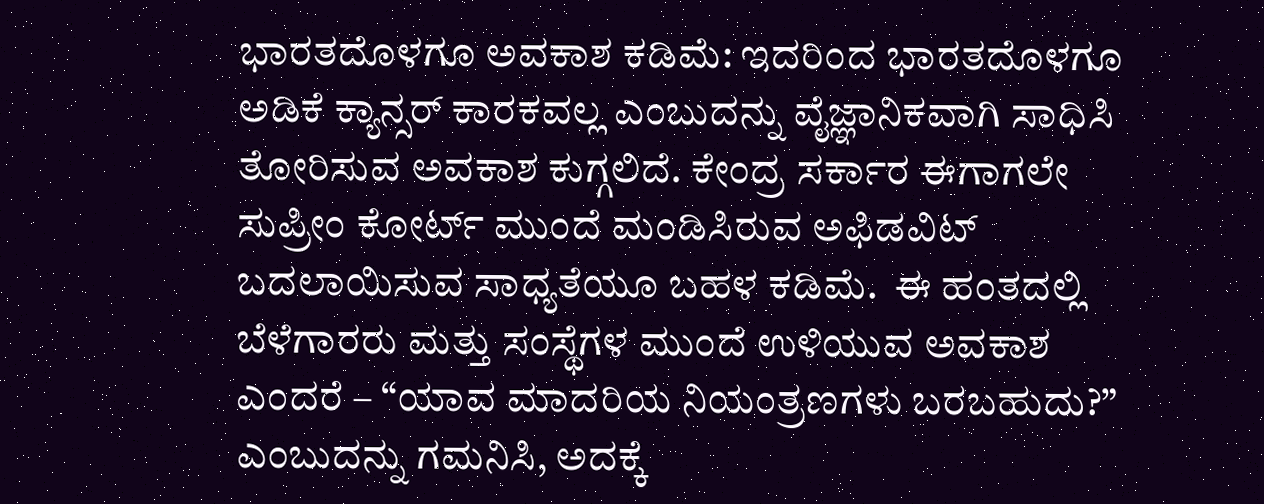ಭಾರತದೊಳಗೂ ಅವಕಾಶ ಕಡಿಮೆ: ಇದರಿಂದ ಭಾರತದೊಳಗೂ ಅಡಿಕೆ ಕ್ಯಾನ್ಸರ್ ಕಾರಕವಲ್ಲ ಎಂಬುದನ್ನು ವೈಜ್ಞಾನಿಕವಾಗಿ ಸಾಧಿಸಿ ತೋರಿಸುವ ಅವಕಾಶ ಕುಗ್ಗಲಿದೆ. ಕೇಂದ್ರ ಸರ್ಕಾರ ಈಗಾಗಲೇ ಸುಪ್ರೀಂ ಕೋರ್ಟ್ ಮುಂದೆ ಮಂಡಿಸಿರುವ ಅಫಿಡವಿಟ್ ಬದಲಾಯಿಸುವ ಸಾಧ್ಯತೆಯೂ ಬಹಳ ಕಡಿಮೆ.  ಈ ಹಂತದಲ್ಲಿ ಬೆಳೆಗಾರರು ಮತ್ತು ಸಂಸ್ಥೆಗಳ ಮುಂದೆ ಉಳಿಯುವ ಅವಕಾಶ ಎಂದರೆ – “ಯಾವ ಮಾದರಿಯ ನಿಯಂತ್ರಣಗಳು ಬರಬಹುದು?” ಎಂಬುದನ್ನು ಗಮನಿಸಿ, ಅದಕ್ಕೆ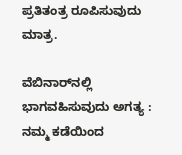ಪ್ರತಿತಂತ್ರ ರೂಪಿಸುವುದು ಮಾತ್ರ.

ವೆಬಿನಾರ್‌ನಲ್ಲಿ ಭಾಗವಹಿಸುವುದು ಅಗತ್ಯ : ನಮ್ಮ ಕಡೆಯಿಂದ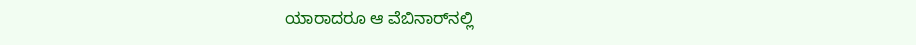ಯಾರಾದರೂ ಆ ವೆಬಿನಾರ್‌ನಲ್ಲಿ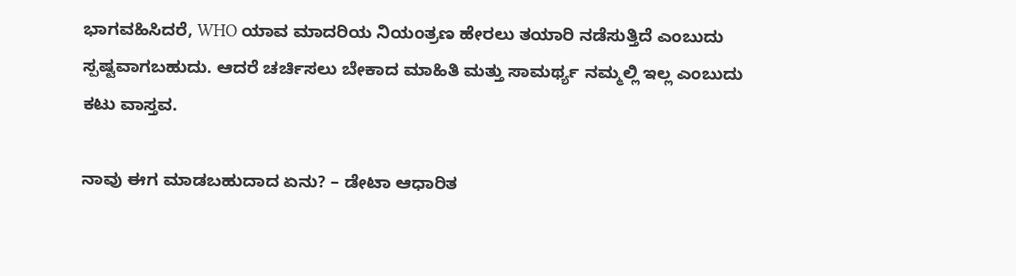ಭಾಗವಹಿಸಿದರೆ, WHO ಯಾವ ಮಾದರಿಯ ನಿಯಂತ್ರಣ ಹೇರಲು ತಯಾರಿ ನಡೆಸುತ್ತಿದೆ ಎಂಬುದು ಸ್ಪಷ್ಟವಾಗಬಹುದು. ಆದರೆ ಚರ್ಚಿಸಲು ಬೇಕಾದ ಮಾಹಿತಿ ಮತ್ತು ಸಾಮರ್ಥ್ಯ ನಮ್ಮಲ್ಲಿ ಇಲ್ಲ ಎಂಬುದು ಕಟು ವಾಸ್ತವ.

ನಾವು ಈಗ ಮಾಡಬಹುದಾದ ಏನು? – ಡೇಟಾ ಆಧಾರಿತ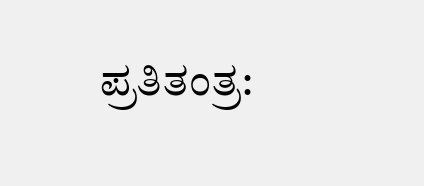ಪ್ರತಿತಂತ್ರ: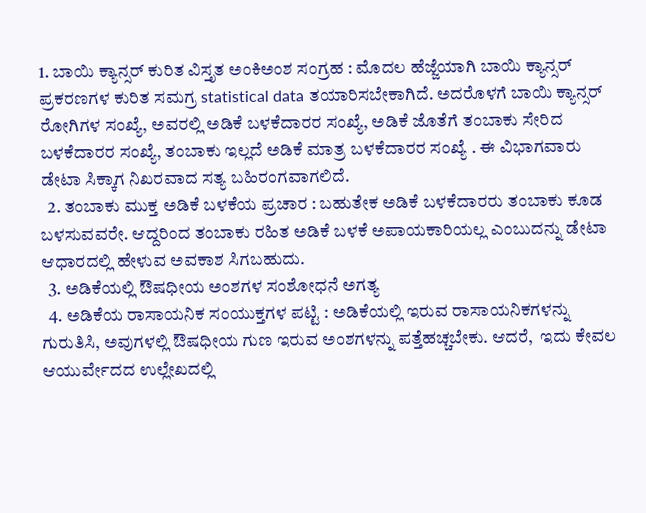1. ಬಾಯಿ ಕ್ಯಾನ್ಸರ್ ಕುರಿತ ವಿಸ್ತೃತ ಅಂಕಿಅಂಶ ಸಂಗ್ರಹ : ಮೊದಲ ಹೆಜ್ಜೆಯಾಗಿ ಬಾಯಿ ಕ್ಯಾನ್ಸರ್ ಪ್ರಕರಣಗಳ ಕುರಿತ ಸಮಗ್ರ statistical data ತಯಾರಿಸಬೇಕಾಗಿದೆ. ಅದರೊಳಗೆ ಬಾಯಿ ಕ್ಯಾನ್ಸರ್ ರೋಗಿಗಳ ಸಂಖ್ಯೆ, ಅವರಲ್ಲಿ ಅಡಿಕೆ ಬಳಕೆದಾರರ ಸಂಖ್ಯೆ, ಅಡಿಕೆ ಜೊತೆಗೆ ತಂಬಾಕು ಸೇರಿದ ಬಳಕೆದಾರರ ಸಂಖ್ಯೆ, ತಂಬಾಕು ಇಲ್ಲದೆ ಅಡಿಕೆ ಮಾತ್ರ ಬಳಕೆದಾರರ ಸಂಖ್ಯೆ . ಈ ವಿಭಾಗವಾರು ಡೇಟಾ ಸಿಕ್ಕಾಗ ನಿಖರವಾದ ಸತ್ಯ ಬಹಿರಂಗವಾಗಲಿದೆ.
  2. ತಂಬಾಕು ಮುಕ್ತ ಅಡಿಕೆ ಬಳಕೆಯ ಪ್ರಚಾರ : ಬಹುತೇಕ ಅಡಿಕೆ ಬಳಕೆದಾರರು ತಂಬಾಕು ಕೂಡ ಬಳಸುವವರೇ. ಆದ್ದರಿಂದ ತಂಬಾಕು ರಹಿತ ಅಡಿಕೆ ಬಳಕೆ ಅಪಾಯಕಾರಿಯಲ್ಲ ಎಂಬುದನ್ನು ಡೇಟಾ ಆಧಾರದಲ್ಲಿ ಹೇಳುವ ಅವಕಾಶ ಸಿಗಬಹುದು.
  3. ಅಡಿಕೆಯಲ್ಲಿ ಔಷಧೀಯ ಅಂಶಗಳ ಸಂಶೋಧನೆ ಅಗತ್ಯ
  4. ಅಡಿಕೆಯ ರಾಸಾಯನಿಕ ಸಂಯುಕ್ತಗಳ ಪಟ್ಟಿ : ಅಡಿಕೆಯಲ್ಲಿ ಇರುವ ರಾಸಾಯನಿಕಗಳನ್ನು ಗುರುತಿಸಿ, ಅವುಗಳಲ್ಲಿ ಔಷಧೀಯ ಗುಣ ಇರುವ ಅಂಶಗಳನ್ನು ಪತ್ತೆಹಚ್ಚಬೇಕು. ಆದರೆ,  ಇದು ಕೇವಲ ಆಯುರ್ವೇದದ ಉಲ್ಲೇಖದಲ್ಲಿ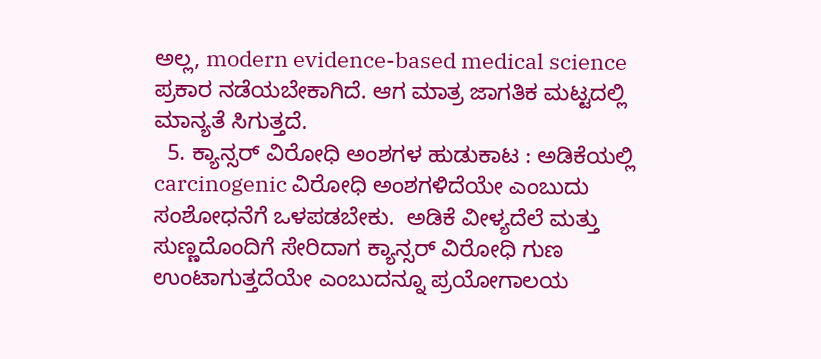ಅಲ್ಲ, modern evidence-based medical science ಪ್ರಕಾರ ನಡೆಯಬೇಕಾಗಿದೆ. ಆಗ ಮಾತ್ರ ಜಾಗತಿಕ ಮಟ್ಟದಲ್ಲಿ ಮಾನ್ಯತೆ ಸಿಗುತ್ತದೆ.
  5. ಕ್ಯಾನ್ಸರ್ ವಿರೋಧಿ ಅಂಶಗಳ ಹುಡುಕಾಟ : ಅಡಿಕೆಯಲ್ಲಿ carcinogenic ವಿರೋಧಿ ಅಂಶಗಳಿದೆಯೇ ಎಂಬುದು ಸಂಶೋಧನೆಗೆ ಒಳಪಡಬೇಕು.  ಅಡಿಕೆ ವೀಳ್ಯದೆಲೆ ಮತ್ತು ಸುಣ್ಣದೊಂದಿಗೆ ಸೇರಿದಾಗ ಕ್ಯಾನ್ಸರ್ ವಿರೋಧಿ ಗುಣ ಉಂಟಾಗುತ್ತದೆಯೇ ಎಂಬುದನ್ನೂ ಪ್ರಯೋಗಾಲಯ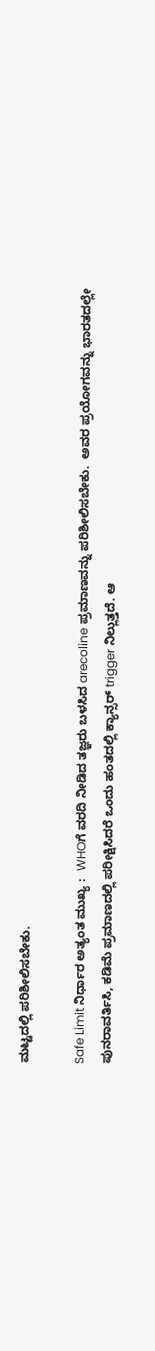ಮಟ್ಟದಲ್ಲಿ ಪರಿಶೀಲಿಸಬೇಕು.

Safe Limit ನಿರ್ಧಾರ ಅತ್ಯಂತ ಮುಖ್ಯ :  WHOಗೆ ವರದಿ ನೀಡಿದ ತಜ್ಞರು ಬಳಸಿದ arecoline ಪ್ರಮಾಣವನ್ನು ಪರಿಶೀಲಿಸಬೇಕು.  ಅವರ ಪ್ರಯೋಗವನ್ನು ಭಾರತದಲ್ಲೇ ಪುನರಾವರ್ತಿಸಿ, ಕಡಿಮೆ ಪ್ರಮಾಣದಲ್ಲಿ ಪರೀಕ್ಷಿಸಿದರೆ ಒಂದು ಹಂತದಲ್ಲಿ ಕ್ಯಾನ್ಸರ್ trigger ನಿಲ್ಲುತ್ತದೆ. ಆ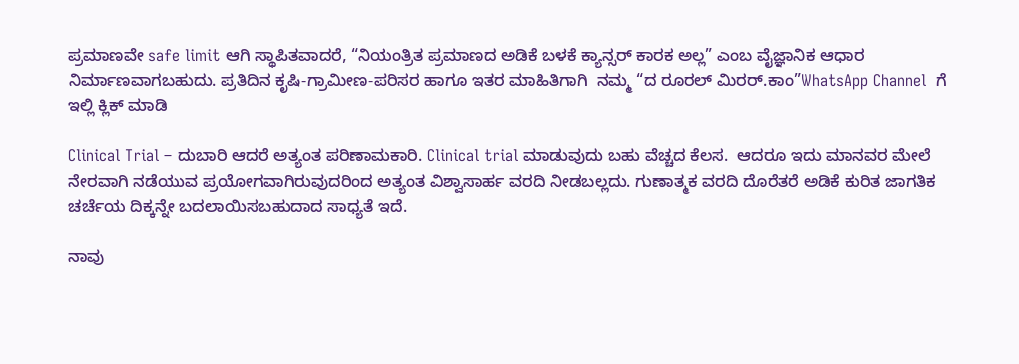ಪ್ರಮಾಣವೇ safe limit ಆಗಿ ಸ್ಥಾಪಿತವಾದರೆ, “ನಿಯಂತ್ರಿತ ಪ್ರಮಾಣದ ಅಡಿಕೆ ಬಳಕೆ ಕ್ಯಾನ್ಸರ್ ಕಾರಕ ಅಲ್ಲ” ಎಂಬ ವೈಜ್ಞಾನಿಕ ಆಧಾರ ನಿರ್ಮಾಣವಾಗಬಹುದು. ಪ್ರತಿದಿನ ಕೃಷಿ-ಗ್ರಾಮೀಣ-ಪರಿಸರ ಹಾಗೂ ಇತರ ಮಾಹಿತಿಗಾಗಿ  ನಮ್ಮ “ದ ರೂರಲ್‌ ಮಿರರ್.ಕಾಂ”WhatsApp Channel  ಗೆ ಇಲ್ಲಿ ಕ್ಲಿಕ್‌ ಮಾಡಿ

Clinical Trial – ದುಬಾರಿ ಆದರೆ ಅತ್ಯಂತ ಪರಿಣಾಮಕಾರಿ. Clinical trial ಮಾಡುವುದು ಬಹು ವೆಚ್ಚದ ಕೆಲಸ.  ಆದರೂ ಇದು ಮಾನವರ ಮೇಲೆ ನೇರವಾಗಿ ನಡೆಯುವ ಪ್ರಯೋಗವಾಗಿರುವುದರಿಂದ ಅತ್ಯಂತ ವಿಶ್ವಾಸಾರ್ಹ ವರದಿ ನೀಡಬಲ್ಲದು. ಗುಣಾತ್ಮಕ ವರದಿ ದೊರೆತರೆ ಅಡಿಕೆ ಕುರಿತ ಜಾಗತಿಕ ಚರ್ಚೆಯ ದಿಕ್ಕನ್ನೇ ಬದಲಾಯಿಸಬಹುದಾದ ಸಾಧ್ಯತೆ ಇದೆ.

ನಾವು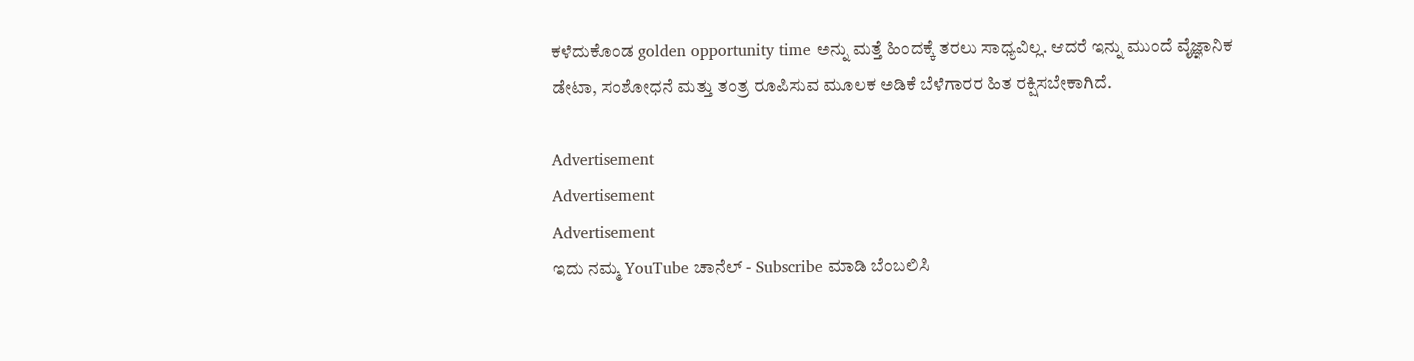ಕಳೆದುಕೊಂಡ golden opportunity time ಅನ್ನು ಮತ್ತೆ ಹಿಂದಕ್ಕೆ ತರಲು ಸಾಧ್ಯವಿಲ್ಲ. ಆದರೆ ಇನ್ನು ಮುಂದೆ ವೈಜ್ಞಾನಿಕ ಡೇಟಾ, ಸಂಶೋಧನೆ ಮತ್ತು ತಂತ್ರ ರೂಪಿಸುವ ಮೂಲಕ ಅಡಿಕೆ ಬೆಳೆಗಾರರ ಹಿತ ರಕ್ಷಿಸಬೇಕಾಗಿದೆ.

Advertisement
Advertisement
Advertisement
ಇದು ನಮ್ಮ YouTube ಚಾನೆಲ್ - Subscribe ಮಾಡಿ ಬೆಂಬಲಿಸಿ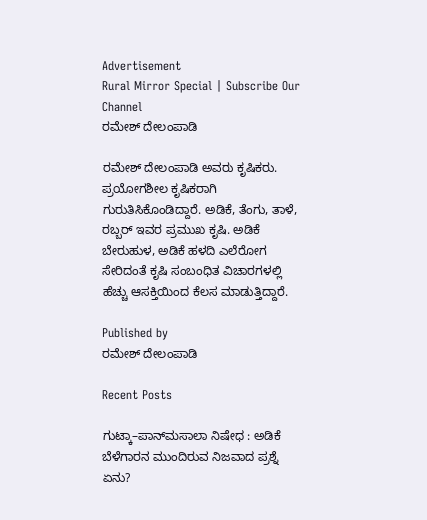Advertisement
Rural Mirror Special | Subscribe Our Channel
ರಮೇಶ್‌ ದೇಲಂಪಾಡಿ

ರಮೇಶ್‌ ದೇಲಂಪಾಡಿ ಅವರು ಕೃಷಿಕರು. ಪ್ರಯೋಗಶೀಲ ಕೃಷಿಕರಾಗಿ ಗುರುತಿಸಿಕೊಂಡಿದ್ದಾರೆ. ಅಡಿಕೆ, ತೆಂಗು, ತಾಳೆ, ರಬ್ಬರ್‌ ಇವರ ಪ್ರಮುಖ ಕೃಷಿ. ಅಡಿಕೆ ಬೇರುಹುಳ, ಅಡಿಕೆ ಹಳದಿ ಎಲೆರೋಗ ಸೇರಿದಂತೆ ಕೃಷಿ ಸಂಬಂಧಿತ ವಿಚಾರಗಳಲ್ಲಿ ಹೆಚ್ಚು ಆಸಕ್ತಿಯಿಂದ ಕೆಲಸ ಮಾಡುತ್ತಿದ್ದಾರೆ.

Published by
ರಮೇಶ್‌ ದೇಲಂಪಾಡಿ

Recent Posts

ಗುಟ್ಕಾ–ಪಾನ್‌ಮಸಾಲಾ ನಿಷೇಧ : ಅಡಿಕೆ ಬೆಳೆಗಾರನ ಮುಂದಿರುವ ನಿಜವಾದ ಪ್ರಶ್ನೆ ಏನು?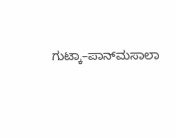ಗುಟ್ಕಾ–ಪಾನ್‌ಮಸಾಲಾ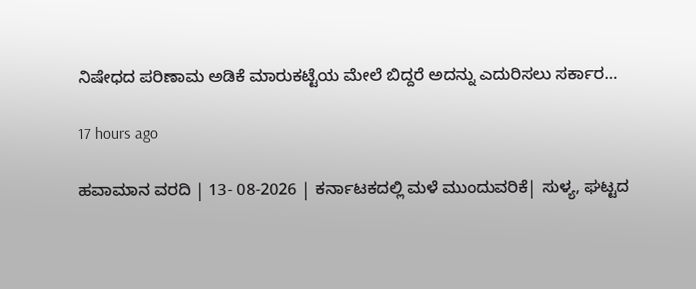ನಿಷೇಧದ ಪರಿಣಾಮ ಅಡಿಕೆ ಮಾರುಕಟ್ಟೆಯ ಮೇಲೆ ಬಿದ್ದರೆ ಅದನ್ನು ಎದುರಿಸಲು ಸರ್ಕಾರ…

17 hours ago

ಹವಾಮಾನ ವರದಿ | 13- 08-2026 | ಕರ್ನಾಟಕದಲ್ಲಿ ಮಳೆ ಮುಂದುವರಿಕೆ| ಸುಳ್ಯ, ಘಟ್ಟದ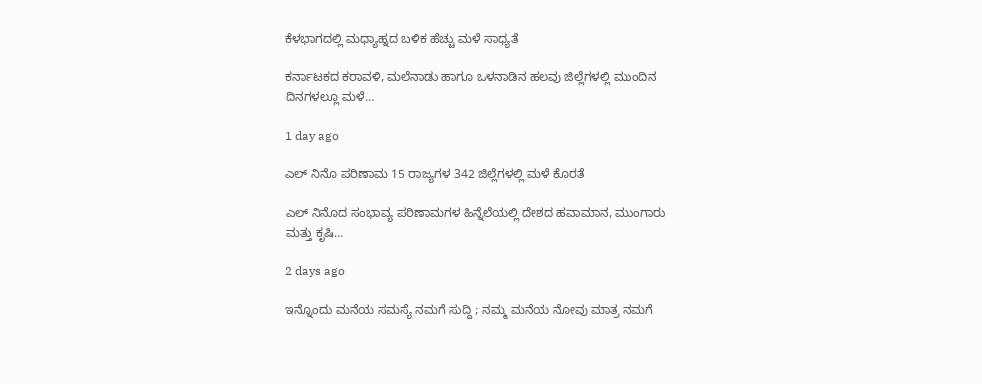ಕೆಳಭಾಗದಲ್ಲಿ ಮಧ್ಯಾಹ್ನದ ಬಳಿಕ ಹೆಚ್ಚು ಮಳೆ ಸಾಧ್ಯತೆ

ಕರ್ನಾಟಕದ ಕರಾವಳಿ, ಮಲೆನಾಡು ಹಾಗೂ ಒಳನಾಡಿನ ಹಲವು ಜಿಲ್ಲೆಗಳಲ್ಲಿ ಮುಂದಿನ ದಿನಗಳಲ್ಲೂ ಮಳೆ…

1 day ago

ಎಲ್ ನಿನೊ ಪರಿಣಾಮ 15 ರಾಜ್ಯಗಳ 342 ಜಿಲ್ಲೆಗಳಲ್ಲಿ ಮಳೆ ಕೊರತೆ

ಎಲ್ ನಿನೊದ ಸಂಭಾವ್ಯ ಪರಿಣಾಮಗಳ ಹಿನ್ನೆಲೆಯಲ್ಲಿ ದೇಶದ ಹವಾಮಾನ, ಮುಂಗಾರು ಮತ್ತು ಕೃಷಿ…

2 days ago

ಇನ್ನೊಂದು ಮನೆಯ ಸಮಸ್ಯೆ ನಮಗೆ ಸುದ್ದಿ ; ನಮ್ಮ ಮನೆಯ ನೋವು ಮಾತ್ರ ನಮಗೆ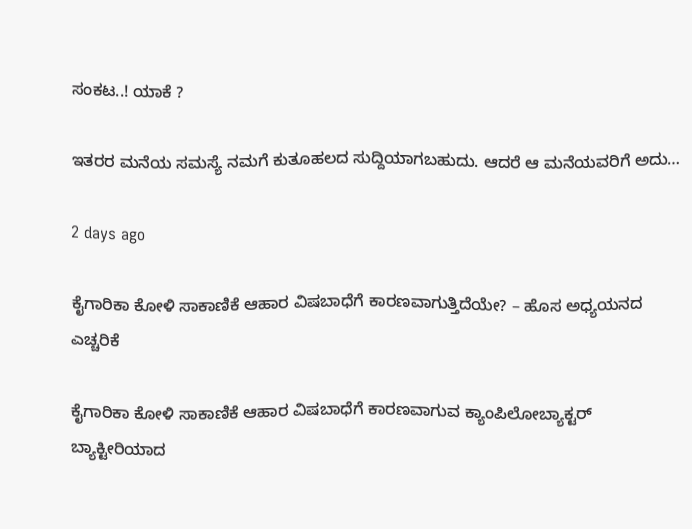ಸಂಕಟ..! ಯಾಕೆ ?

ಇತರರ ಮನೆಯ ಸಮಸ್ಯೆ ನಮಗೆ ಕುತೂಹಲದ ಸುದ್ದಿಯಾಗಬಹುದು. ಆದರೆ ಆ ಮನೆಯವರಿಗೆ ಅದು…

2 days ago

ಕೈಗಾರಿಕಾ ಕೋಳಿ ಸಾಕಾಣಿಕೆ ಆಹಾರ ವಿಷಬಾಧೆಗೆ ಕಾರಣವಾಗುತ್ತಿದೆಯೇ? – ಹೊಸ ಅಧ್ಯಯನದ ಎಚ್ಚರಿಕೆ

ಕೈಗಾರಿಕಾ ಕೋಳಿ ಸಾಕಾಣಿಕೆ ಆಹಾರ ವಿಷಬಾಧೆಗೆ ಕಾರಣವಾಗುವ ಕ್ಯಾಂಪಿಲೋಬ್ಯಾಕ್ಟರ್ ಬ್ಯಾಕ್ಟೀರಿಯಾದ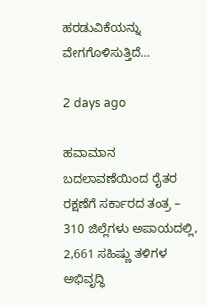ಹರಡುವಿಕೆಯನ್ನು ವೇಗಗೊಳಿಸುತ್ತಿದೆ…

2 days ago

ಹವಾಮಾನ ಬದಲಾವಣೆಯಿಂದ ರೈತರ ರಕ್ಷಣೆಗೆ ಸರ್ಕಾರದ ತಂತ್ರ – 310 ಜಿಲ್ಲೆಗಳು ಅಪಾಯದಲ್ಲಿ, 2,661 ಸಹಿಷ್ಣು ತಳಿಗಳ ಅಭಿವೃದ್ಧಿ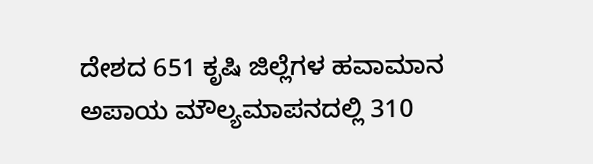ದೇಶದ 651 ಕೃಷಿ ಜಿಲ್ಲೆಗಳ ಹವಾಮಾನ ಅಪಾಯ ಮೌಲ್ಯಮಾಪನದಲ್ಲಿ 310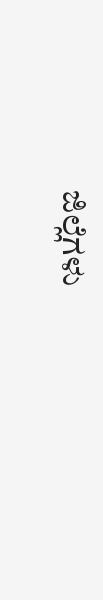ಜಿಲ್ಲೆಗಳು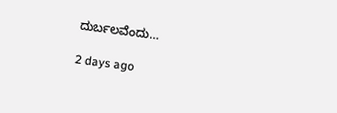ದುರ್ಬಲವೆಂದು…

2 days ago